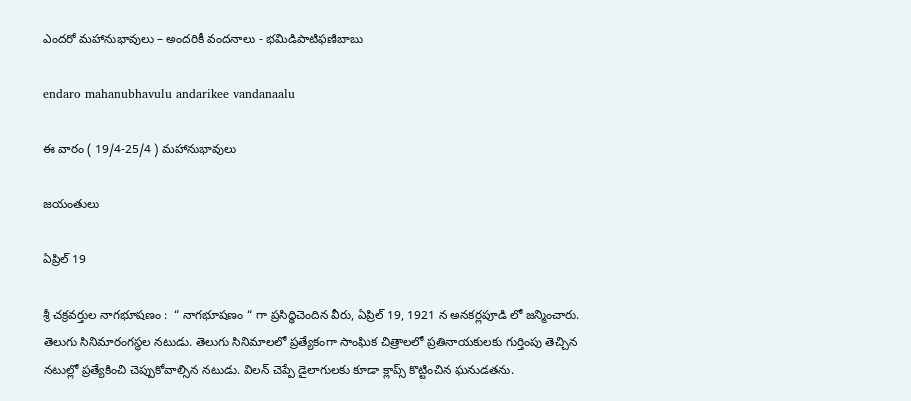ఎందరో మహానుభావులు – అందరికీ వందనాలు - భమిడిపాటిఫణిబాబు

endaro mahanubhavulu andarikee vandanaalu

ఈ వారం ( 19/4-25/4 ) మహానుభావులు

జయంతులు

ఏప్రిల్ 19

శ్రీ చక్రవర్తుల నాగభూషణం :  “ నాగభూషణం “ గా ప్రసిధ్ధిచెందిన వీరు, ఏప్రిల్ 19, 1921 న అనకర్లపూడి లో జన్మించారు.   తెలుగు సినిమారంగస్థల నటుడు. తెలుగు సినిమాలలో ప్రత్యేకంగా సాంఘిక చిత్రాలలో ప్రతినాయకులకు గుర్తింపు తెచ్చిన నటుల్లో ప్రత్యేకించి చెప్పుకోవాల్సిన నటుడు. విలన్ చెప్పే డైలాగులకు కూడా క్లాప్స్ కొట్టించిన ఘనుడతను.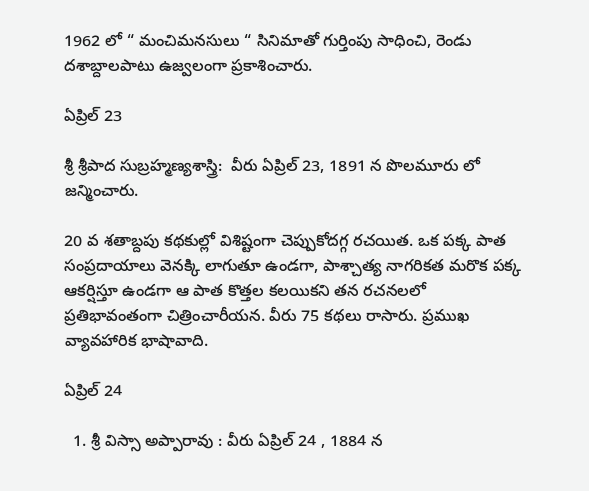1962 లో “ మంచిమనసులు “ సినిమాతో గుర్తింపు సాధించి, రెండు దశాబ్దాలపాటు ఉజ్వలంగా ప్రకాశించారు.

ఏప్రిల్ 23

శ్రీ శ్రీపాద సుబ్రహ్మణ్యశాస్త్రి:  వీరు ఏప్రిల్ 23, 1891 న పొలమూరు లో జన్మించారు.

20 వ శతాబ్దపు కథకుల్లో విశిష్టంగా చెప్పుకోదగ్గ రచయిత. ఒక పక్క పాత సంప్రదాయాలు వెనక్కి లాగుతూ ఉండగా, పాశ్చాత్య నాగరికత మరొక పక్క ఆకర్షిస్తూ ఉండగా ఆ పాత కొత్తల కలయికని తన రచనలలో ప్రతిభావంతంగా చిత్రించారీయన. వీరు 75 కథలు రాసారు. ప్రముఖ వ్యావహారిక భాషావాది.

ఏప్రిల్ 24

  1. శ్రీ విస్సా అప్పారావు : వీరు ఏప్రిల్ 24 , 1884 న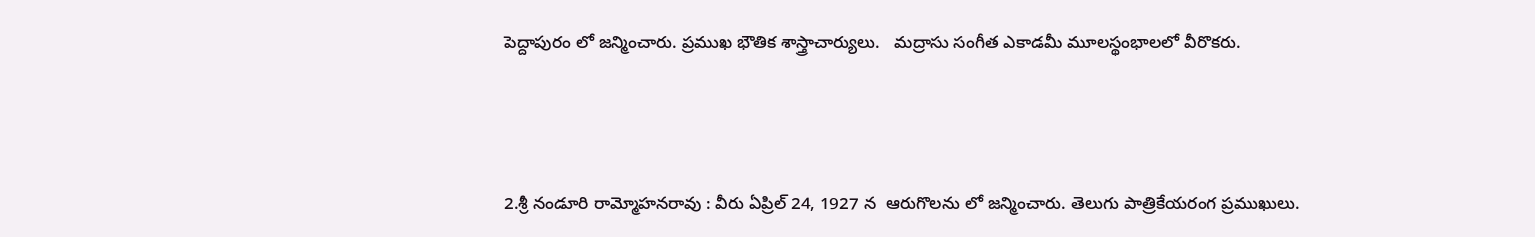పెద్దాపురం లో జన్మించారు. ప్రముఖ భౌతిక శాస్త్రాచార్యులు.   మద్రాసు సంగీత ఎకాడమీ మూలస్థంభాలలో వీరొకరు.



2.శ్రీ నండూరి రామ్మోహనరావు : వీరు ఏప్రిల్ 24, 1927 న  ఆరుగొలను లో జన్మించారు. తెలుగు పాత్రికేయరంగ ప్రముఖులు.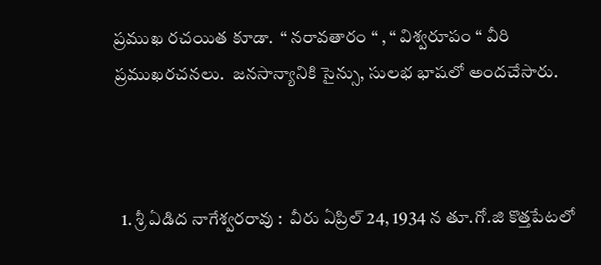ప్రముఖ రచయిత కూడా.  “ నరావతారం “ , “ విశ్వరూపం “ వీరి ప్రముఖరచనలు.  జనసాన్యానికి సైన్సు, సులభ భాషలో అందచేసారు.



  1. శ్రీ ఏడిద నాగేశ్వరరావు :  వీరు ఏప్రిల్ 24, 1934 న తూ.గో.జి కొత్తపేటలో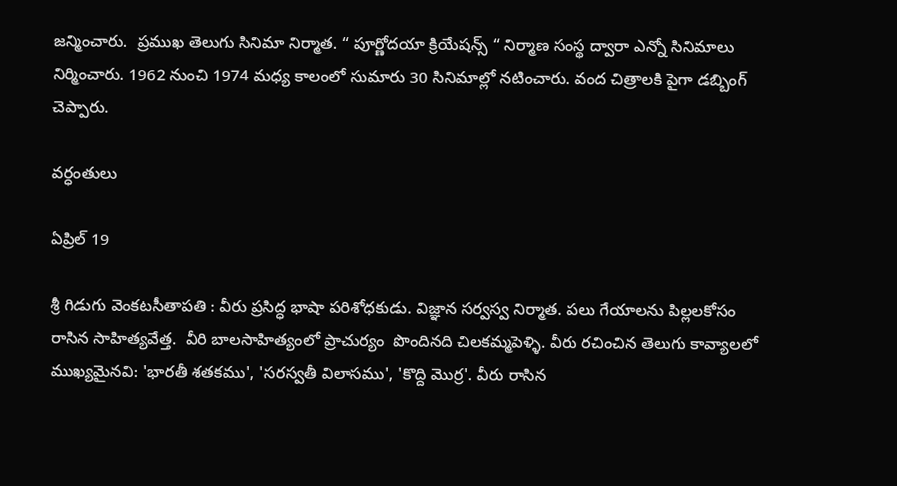జన్మించారు.  ప్రముఖ తెలుగు సినిమా నిర్మాత. “ పూర్ణోదయా క్రియేషన్స్ “ నిర్మాణ సంస్థ ద్వారా ఎన్నో సినిమాలు నిర్మించారు. 1962 నుంచి 1974 మధ్య కాలంలో సుమారు 30 సినిమాల్లో నటించారు. వంద చిత్రాలకి పైగా డబ్బింగ్‍ చెప్పారు.

వర్ధంతులు

ఏప్రిల్ 19

శ్రీ గిడుగు వెంకటసీతాపతి : వీరు ప్రసిద్ధ భాషా పరిశోధకుడు. విజ్ఞాన సర్వస్వ నిర్మాత. పలు గేయాలను పిల్లలకోసం రాసిన సాహిత్యవేత్త.  వీరి బాలసాహిత్యంలో ప్రాచుర్యం  పొందినది చిలకమ్మపెళ్ళి. వీరు రచించిన తెలుగు కావ్యాలలో ముఖ్యమైనవి: 'భారతీ శతకము', 'సరస్వతీ విలాసము', 'కొద్ది మొర్ర'. వీరు రాసిన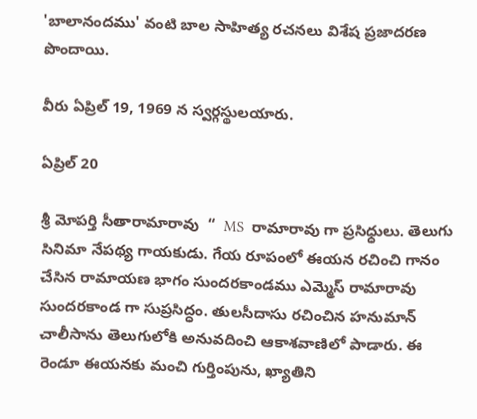'బాలానందము' వంటి బాల సాహిత్య రచనలు విశేష ప్రజాదరణ పొందాయి.

వీరు ఏప్రిల్ 19, 1969 న స్వర్గస్థులయారు.

ఏప్రిల్ 20

శ్రీ మోపర్తి సీతారామారావు  “  MS  రామారావు గా ప్రసిధ్ధులు. తెలుగు సినిమా నేపథ్య గాయకుడు. గేయ రూపంలో ఈయన రచించి గానం చేసిన రామాయణ భాగం సుందరకాండము ఎమ్మెస్ రామారావు సుందరకాండ గా సుప్రసిద్ధం. తులసీదాసు రచించిన హనుమాన్ చాలీసాను తెలుగులోకి అనువదించి ఆకాశవాణిలో పాడారు. ఈ రెండూ ఈయనకు మంచి గుర్తింపును, ఖ్యాతిని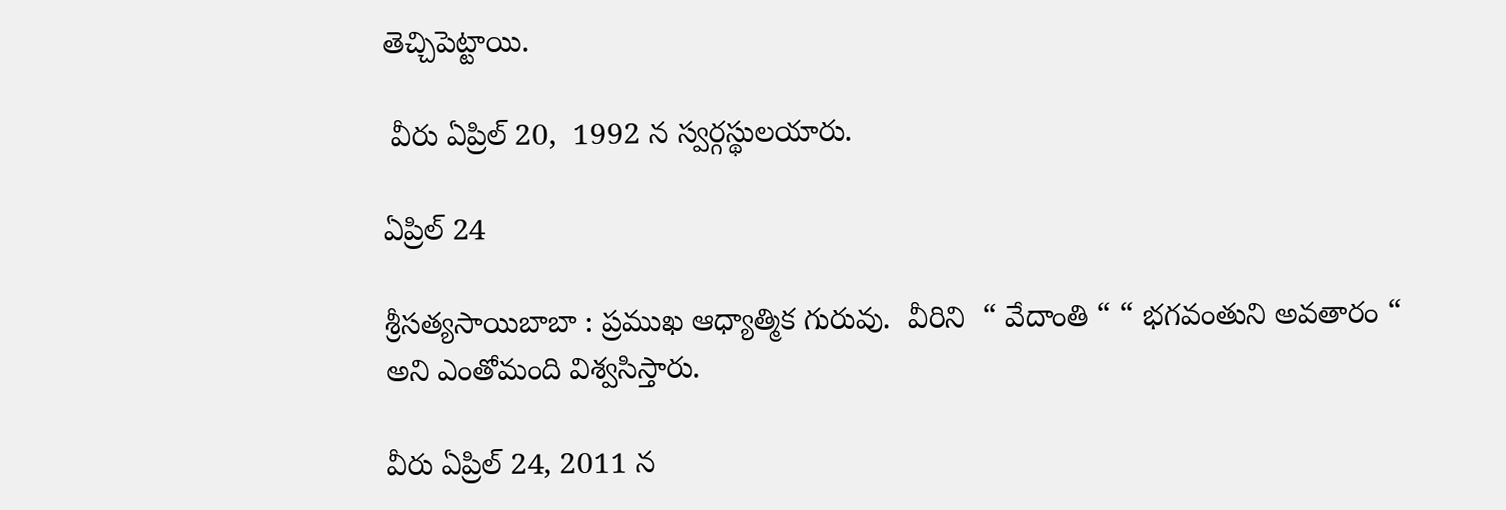తెచ్చిపెట్టాయి.

 వీరు ఏప్రిల్ 20,  1992 న స్వర్గస్థులయారు.

ఏప్రిల్ 24

శ్రీసత్యసాయిబాబా : ప్రముఖ ఆధ్యాత్మిక గురువు.  వీరిని  “ వేదాంతి “ “ భగవంతుని అవతారం “ అని ఎంతోమంది విశ్వసిస్తారు.

వీరు ఏప్రిల్ 24, 2011 న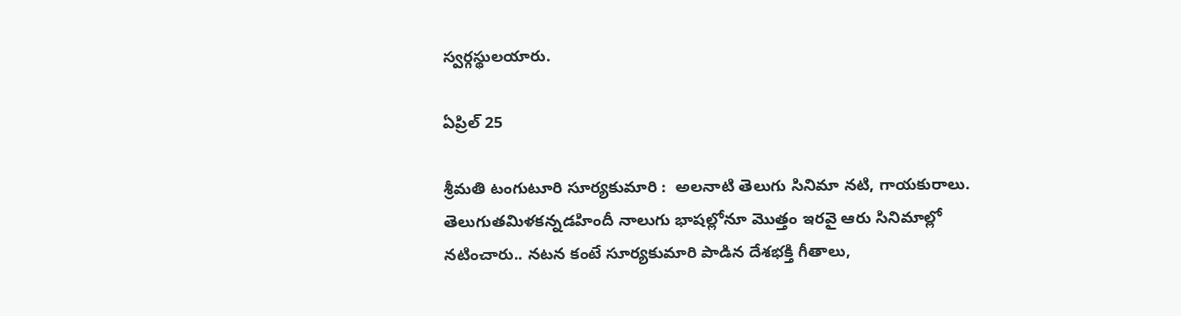స్వర్గస్థులయారు.

ఏప్రిల్ 25

శ్రీమతి టంగుటూరి సూర్యకుమారి :  అలనాటి తెలుగు సినిమా నటి, గాయకురాలు. తెలుగుతమిళకన్నడహిందీ నాలుగు భాషల్లోనూ మొత్తం ఇరవై ఆరు సినిమాల్లో నటించారు.. నటన కంటే సూర్యకుమారి పాడిన దేశభక్తి గీతాలు,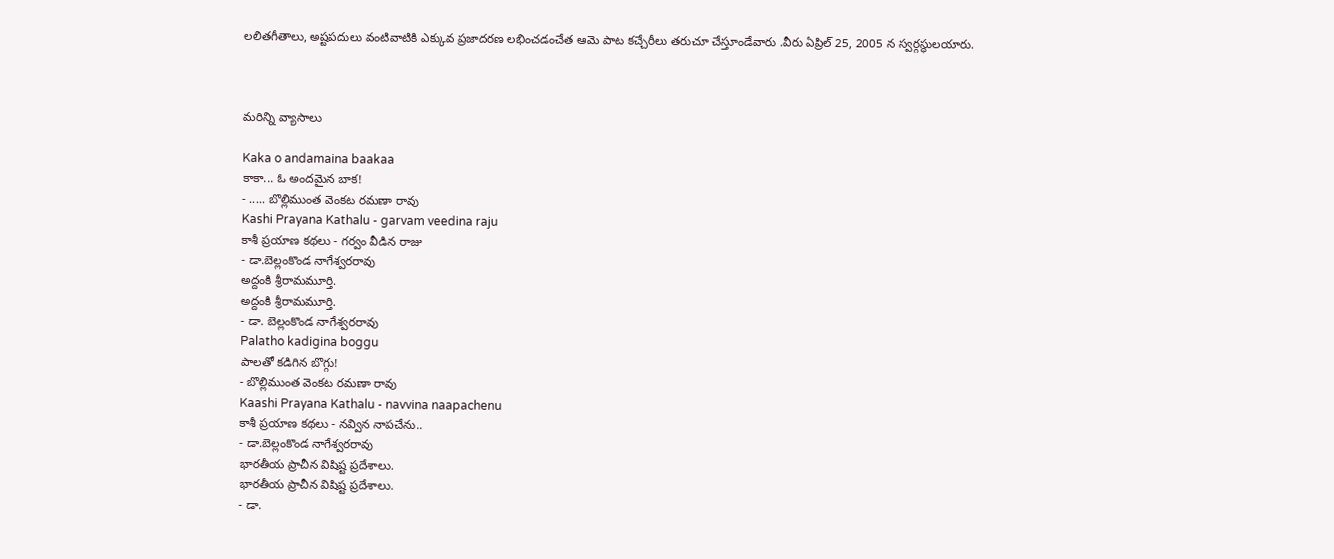లలితగీతాలు, అష్టపదులు వంటివాటికి ఎక్కువ ప్రజాదరణ లభించడంచేత ఆమె పాట కచ్చేరీలు తరుచూ చేస్తూండేవారు .వీరు ఏప్రిల్ 25, 2005 న స్వర్గస్థులయారు.



మరిన్ని వ్యాసాలు

Kaka o andamaina baakaa
కాకా... ఓ అందమైన బాక!
- ..... బొల్లిముంత వెంకట రమణా రావు
Kashi Prayana Kathalu - garvam veedina raju
కాశీ ప్రయాణ కథలు - గర్వం వీడిన రాజు
- డా.బెల్లంకొండ నాగేశ్వరరావు
అద్దంకి శ్రీరామమూర్తి.
అద్దంకి శ్రీరామమూర్తి.
- డా. బెల్లంకొండ నాగేశ్వరరావు
Palatho kadigina boggu
పాలతో కడిగిన బొగ్గు!
- బొల్లిముంత వెంకట రమణా రావు
Kaashi Prayana Kathalu - navvina naapachenu
కాశీ ప్రయాణ కథలు - నవ్విన నాపచేను..
- డా.బెల్లంకొండ నాగేశ్వరరావు
భారతీయ ప్రాచీన విషిష్ట ప్రదేశాలు.
భారతీయ ప్రాచీన విషిష్ట ప్రదేశాలు.
- డా.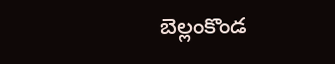బెల్లంకొండ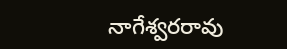నాగేశ్వరరావు